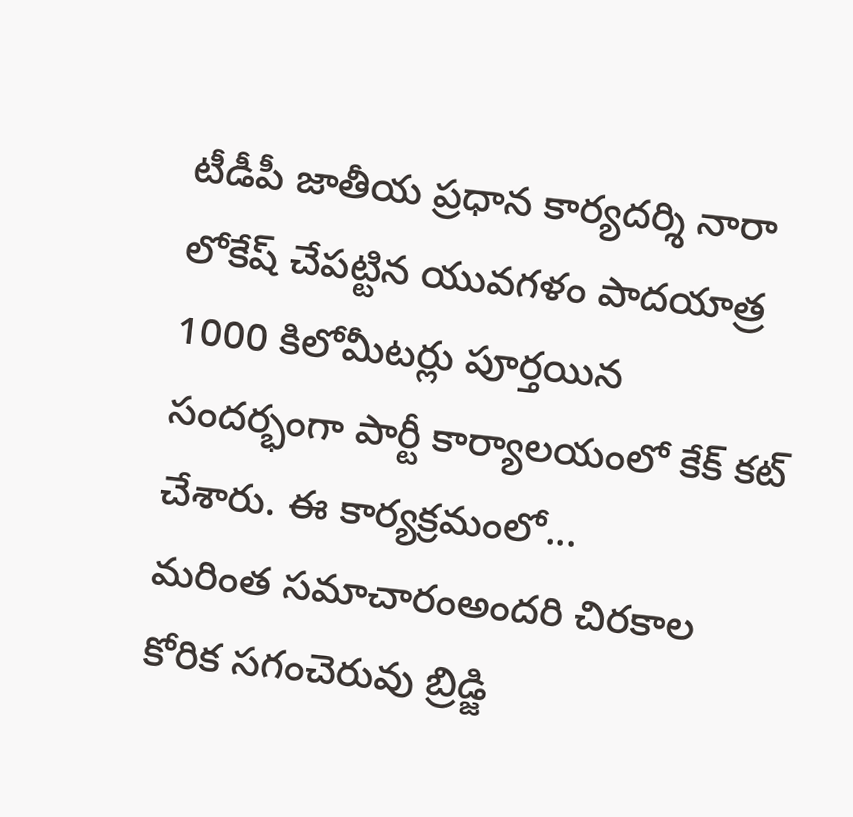టీడీపీ జాతీయ ప్రధాన కార్యదర్శి నారా లోకేష్ చేపట్టిన యువగళం పాదయాత్ర 1000 కిలోమీటర్లు పూర్తయిన సందర్భంగా పార్టీ కార్యాలయంలో కేక్ కట్ చేశారు. ఈ కార్యక్రమంలో...
మరింత సమాచారంఅందరి చిరకాల కోరిక సగంచెరువు బ్రిడ్జి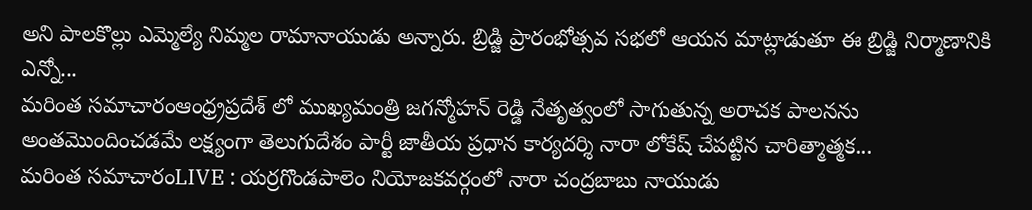అని పాలకొల్లు ఎమ్మెల్యే నిమ్మల రామానాయుడు అన్నారు. బ్రిడ్జి ప్రారంభోత్సవ సభలో ఆయన మాట్లాడుతూ ఈ బ్రిడ్జి నిర్మాణానికి ఎన్నో...
మరింత సమాచారంఆంధ్ర్రప్రదేశ్ లో ముఖ్యమంత్రి జగన్మోహన్ రెడ్డి నేతృత్వంలో సాగుతున్న అరాచక పాలనను అంతమొందించడమే లక్ష్యంగా తెలుగుదేశం పార్టీ జాతీయ ప్రధాన కార్యదర్శి నారా లోకేష్ చేపట్టిన చారిత్మాత్మక...
మరింత సమాచారంLIVE : యర్రగొండపాలెం నియోజకవర్గంలో నారా చంద్రబాబు నాయుడు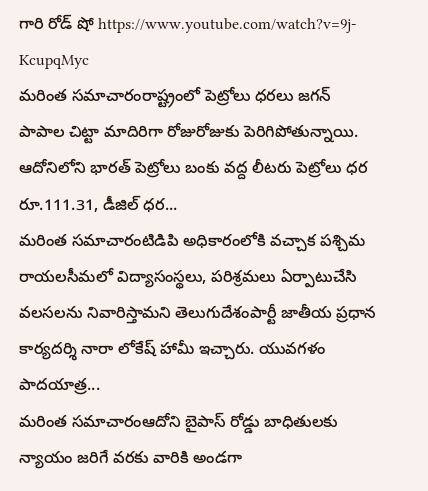గారి రోడ్ షో https://www.youtube.com/watch?v=9j-KcupqMyc
మరింత సమాచారంరాష్ట్రంలో పెట్రోలు ధరలు జగన్ పాపాల చిట్టా మాదిరిగా రోజురోజుకు పెరిగిపోతున్నాయి. ఆదోనిలోని భారత్ పెట్రోలు బంకు వద్ద లీటరు పెట్రోలు ధర రూ.111.31, డీజిల్ ధర...
మరింత సమాచారంటిడిపి అధికారంలోకి వచ్చాక పశ్చిమ రాయలసీమలో విద్యాసంస్థలు, పరిశ్రమలు ఏర్పాటుచేసి వలసలను నివారిస్తామని తెలుగుదేశంపార్టీ జాతీయ ప్రధాన కార్యదర్శి నారా లోకేష్ హామీ ఇచ్చారు. యువగళం పాదయాత్ర...
మరింత సమాచారంఆదోని బైపాస్ రోడ్డు బాధితులకు న్యాయం జరిగే వరకు వారికి అండగా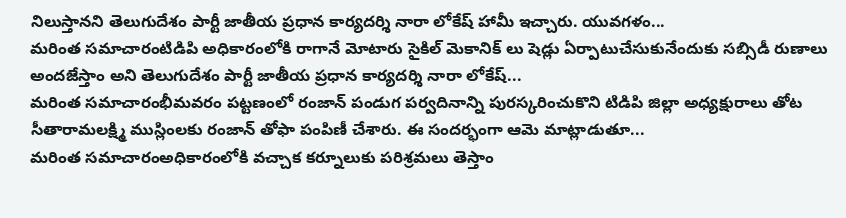నిలుస్తానని తెలుగుదేశం పార్టీ జాతీయ ప్రధాన కార్యదర్శి నారా లోకేష్ హామీ ఇచ్చారు. యువగళం...
మరింత సమాచారంటిడిపి అధికారంలోకి రాగానే మోటారు సైకిల్ మెకానిక్ లు షెడ్లు ఏర్పాటుచేసుకునేందుకు సబ్సిడీ రుణాలు అందజేస్తాం అని తెలుగుదేశం పార్టీ జాతీయ ప్రధాన కార్యదర్శి నారా లోకేష్...
మరింత సమాచారంభీమవరం పట్టణంలో రంజాన్ పండుగ పర్వదినాన్ని పురస్కరించుకొని టిడిపి జిల్లా అధ్యక్షురాలు తోట సీతారామలక్ష్మి ముస్లింలకు రంజాన్ తోఫా పంపిణీ చేశారు. ఈ సందర్భంగా ఆమె మాట్లాడుతూ...
మరింత సమాచారంఅధికారంలోకి వచ్చాక కర్నూలుకు పరిశ్రమలు తెస్తాం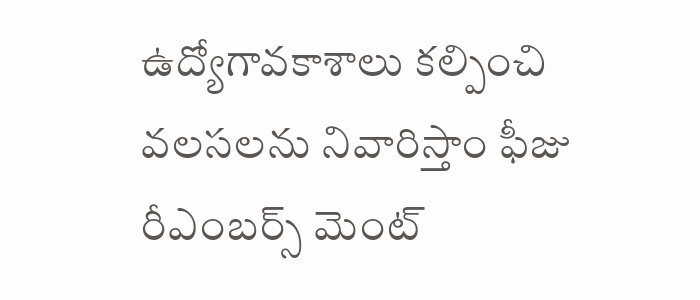ఉద్యోగావకాశాలు కల్పించి వలసలను నివారిస్తాం ఫీజు రీఎంబర్స్ మెంట్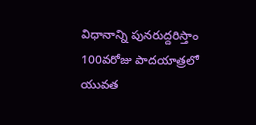విధానాన్ని పునరుద్దరిస్తాం 100వరోజు పాదయాత్రలో యువత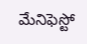మేనిఫెస్టో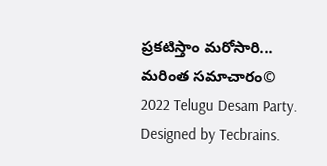ప్రకటిస్తాం మరోసారి...
మరింత సమాచారం© 2022 Telugu Desam Party. Designed by Tecbrains.